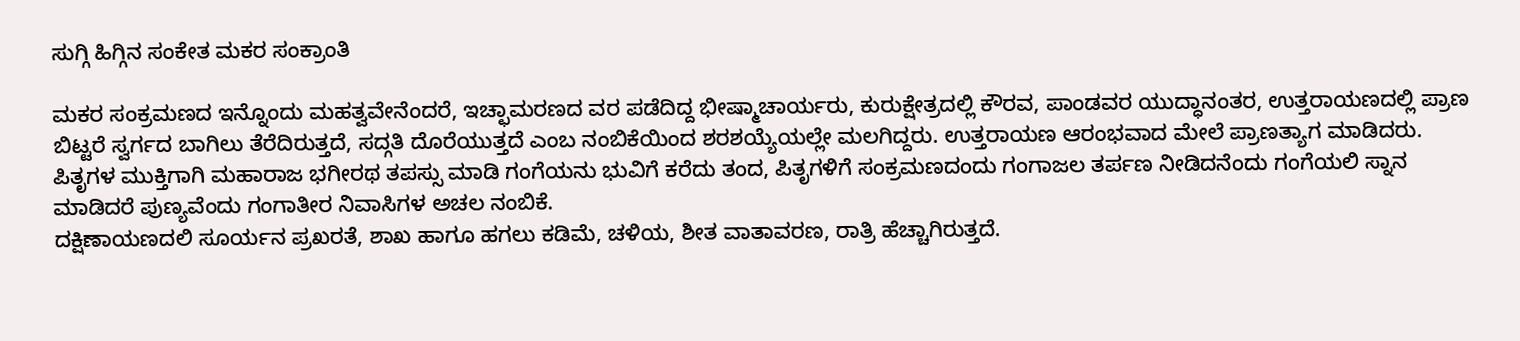ಸುಗ್ಗಿ ಹಿಗ್ಗಿನ ಸಂಕೇತ ಮಕರ ಸಂಕ್ರಾಂತಿ

ಮಕರ ಸಂಕ್ರಮಣದ ಇನ್ನೊಂದು ಮಹತ್ವವೇನೆಂದರೆ, ಇಚ್ಛಾಮರಣದ ವರ ಪಡೆದಿದ್ದ ಭೀಷ್ಮಾಚಾರ್ಯರು, ಕುರುಕ್ಷೇತ್ರದಲ್ಲಿ ಕೌರವ, ಪಾಂಡವರ ಯುದ್ಧಾನಂತರ, ಉತ್ತರಾಯಣದಲ್ಲಿ ಪ್ರಾಣ ಬಿಟ್ಟರೆ ಸ್ವರ್ಗದ ಬಾಗಿಲು ತೆರೆದಿರುತ್ತದೆ, ಸದ್ಗತಿ ದೊರೆಯುತ್ತದೆ ಎಂಬ ನಂಬಿಕೆಯಿಂದ ಶರಶಯ್ಯೆಯಲ್ಲೇ ಮಲಗಿದ್ದರು. ಉತ್ತರಾಯಣ ಆರಂಭವಾದ ಮೇಲೆ ಪ್ರಾಣತ್ಯಾಗ ಮಾಡಿದರು. ಪಿತೃಗಳ ಮುಕ್ತಿಗಾಗಿ ಮಹಾರಾಜ ಭಗೀರಥ ತಪಸ್ಸು ಮಾಡಿ ಗಂಗೆಯನು ಭುವಿಗೆ ಕರೆದು ತಂದ, ಪಿತೃಗಳಿಗೆ ಸಂಕ್ರಮಣದಂದು ಗಂಗಾಜಲ ತರ್ಪಣ ನೀಡಿದನೆಂದು ಗಂಗೆಯಲಿ ಸ್ನಾನ ಮಾಡಿದರೆ ಪುಣ್ಯವೆಂದು ಗಂಗಾತೀರ ನಿವಾಸಿಗಳ ಅಚಲ ನಂಬಿಕೆ.
ದಕ್ಷಿಣಾಯಣದಲಿ ಸೂರ್ಯನ ಪ್ರಖರತೆ, ಶಾಖ ಹಾಗೂ ಹಗಲು ಕಡಿಮೆ, ಚಳಿಯ, ಶೀತ ವಾತಾವರಣ, ರಾತ್ರಿ ಹೆಚ್ಚಾಗಿರುತ್ತದೆ.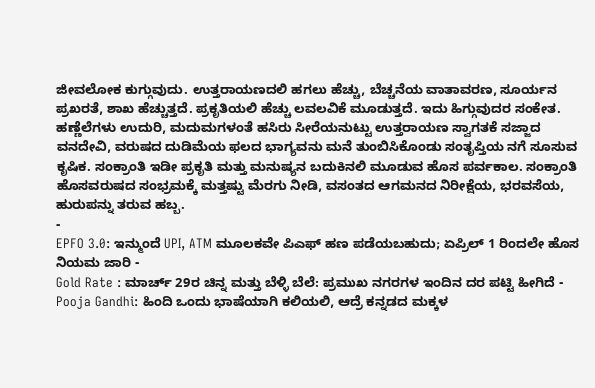ಜೀವಲೋಕ ಕುಗ್ಗುವುದು. ಉತ್ತರಾಯಣದಲಿ ಹಗಲು ಹೆಚ್ಚು, ಬೆಚ್ಚನೆಯ ವಾತಾವರಣ, ಸೂರ್ಯನ ಪ್ರಖರತೆ, ಶಾಖ ಹೆಚ್ಚುತ್ತದೆ. ಪ್ರಕೃತಿಯಲಿ ಹೆಚ್ಚು ಲವಲವಿಕೆ ಮೂಡುತ್ತದೆ. ಇದು ಹಿಗ್ಗುವುದರ ಸಂಕೇತ.
ಹಣ್ಣೆಲೆಗಳು ಉದುರಿ, ಮದುಮಗಳಂತೆ ಹಸಿರು ಸೀರೆಯನುಟ್ಟು ಉತ್ತರಾಯಣ ಸ್ವಾಗತಕೆ ಸಜ್ಜಾದ ವನದೇವಿ, ವರುಷದ ದುಡಿಮೆಯ ಫಲದ ಭಾಗ್ಯವನು ಮನೆ ತುಂಬಿಸಿಕೊಂಡು ಸಂತೃಪ್ತಿಯ ನಗೆ ಸೂಸುವ ಕೃಷಿಕ. ಸಂಕ್ರಾಂತಿ ಇಡೀ ಪ್ರಕೃತಿ ಮತ್ತು ಮನುಷ್ಯನ ಬದುಕಿನಲಿ ಮೂಡುವ ಹೊಸ ಪರ್ವಕಾಲ. ಸಂಕ್ರಾಂತಿ ಹೊಸವರುಷದ ಸಂಭ್ರಮಕ್ಕೆ ಮತ್ತಷ್ಟು ಮೆರಗು ನೀಡಿ, ವಸಂತದ ಆಗಮನದ ನಿರೀಕ್ಷೆಯ, ಭರವಸೆಯ, ಹುರುಪನ್ನು ತರುವ ಹಬ್ಬ.
-
EPFO 3.0: ಇನ್ಮುಂದೆ UPI, ATM ಮೂಲಕವೇ ಪಿಎಫ್ ಹಣ ಪಡೆಯಬಹುದು; ಏಪ್ರಿಲ್ 1 ರಿಂದಲೇ ಹೊಸ ನಿಯಮ ಜಾರಿ -
Gold Rate : ಮಾರ್ಚ್ 29ರ ಚಿನ್ನ ಮತ್ತು ಬೆಳ್ಳಿ ಬೆಲೆ: ಪ್ರಮುಖ ನಗರಗಳ ಇಂದಿನ ದರ ಪಟ್ಟಿ ಹೀಗಿದೆ -
Pooja Gandhi: ಹಿಂದಿ ಒಂದು ಭಾಷೆಯಾಗಿ ಕಲಿಯಲಿ, ಆದ್ರೆ ಕನ್ನಡದ ಮಕ್ಕಳ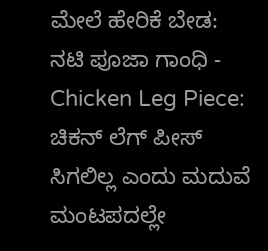ಮೇಲೆ ಹೇರಿಕೆ ಬೇಡ: ನಟಿ ಪೂಜಾ ಗಾಂಧಿ -
Chicken Leg Piece: ಚಿಕನ್ ಲೆಗ್ ಪೀಸ್ ಸಿಗಲಿಲ್ಲ ಎಂದು ಮದುವೆ ಮಂಟಪದಲ್ಲೇ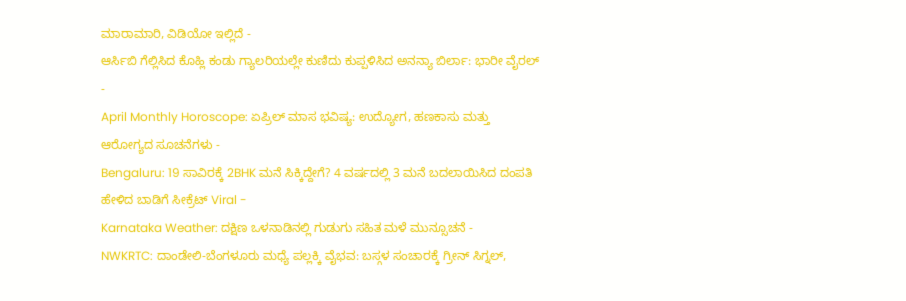ಮಾರಾಮಾರಿ, ವಿಡಿಯೋ ಇಲ್ಲಿದೆ -
ಆರ್ಸಿಬಿ ಗೆಲ್ಲಿಸಿದ ಕೊಹ್ಲಿ ಕಂಡು ಗ್ಯಾಲರಿಯಲ್ಲೇ ಕುಣಿದು ಕುಪ್ಪಳಿಸಿದ ಅನನ್ಯಾ ಬಿರ್ಲಾ: ಭಾರೀ ವೈರಲ್ -
April Monthly Horoscope: ಏಪ್ರಿಲ್ ಮಾಸ ಭವಿಷ್ಯ: ಉದ್ಯೋಗ, ಹಣಕಾಸು ಮತ್ತು ಆರೋಗ್ಯದ ಸೂಚನೆಗಳು -
Bengaluru: 19 ಸಾವಿರಕ್ಕೆ 2BHK ಮನೆ ಸಿಕ್ಕಿದ್ದೇಗೆ? 4 ವರ್ಷದಲ್ಲಿ 3 ಮನೆ ಬದಲಾಯಿಸಿದ ದಂಪತಿ ಹೇಳಿದ ಬಾಡಿಗೆ ಸೀಕ್ರೆಟ್ Viral -
Karnataka Weather: ದಕ್ಷಿಣ ಒಳನಾಡಿನಲ್ಲಿ ಗುಡುಗು ಸಹಿತ ಮಳೆ ಮುನ್ಸೂಚನೆ -
NWKRTC: ದಾಂಡೇಲಿ-ಬೆಂಗಳೂರು ಮಧ್ಯೆ ಪಲ್ಲಕ್ಕಿ ವೈಭವ: ಬಸ್ಗಳ ಸಂಚಾರಕ್ಕೆ ಗ್ರೀನ್ ಸಿಗ್ನಲ್,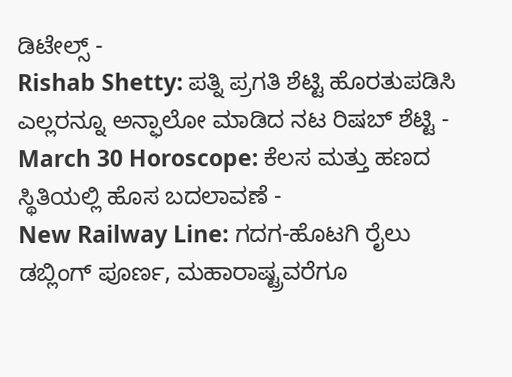ಡಿಟೇಲ್ಸ್ -
Rishab Shetty: ಪತ್ನಿ ಪ್ರಗತಿ ಶೆಟ್ಟಿ ಹೊರತುಪಡಿಸಿ ಎಲ್ಲರನ್ನೂ ಅನ್ಫಾಲೋ ಮಾಡಿದ ನಟ ರಿಷಬ್ ಶೆಟ್ಟಿ -
March 30 Horoscope: ಕೆಲಸ ಮತ್ತು ಹಣದ ಸ್ಥಿತಿಯಲ್ಲಿ ಹೊಸ ಬದಲಾವಣೆ -
New Railway Line: ಗದಗ-ಹೊಟಗಿ ರೈಲು ಡಬ್ಲಿಂಗ್ ಪೂರ್ಣ, ಮಹಾರಾಷ್ಟ್ರವರೆಗೂ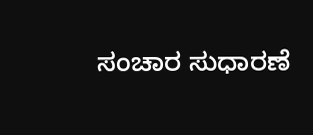ಸಂಚಾರ ಸುಧಾರಣೆ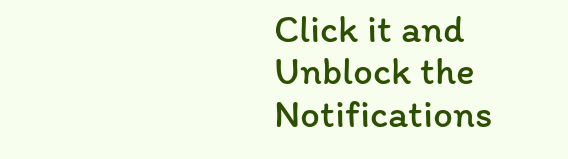Click it and Unblock the Notifications